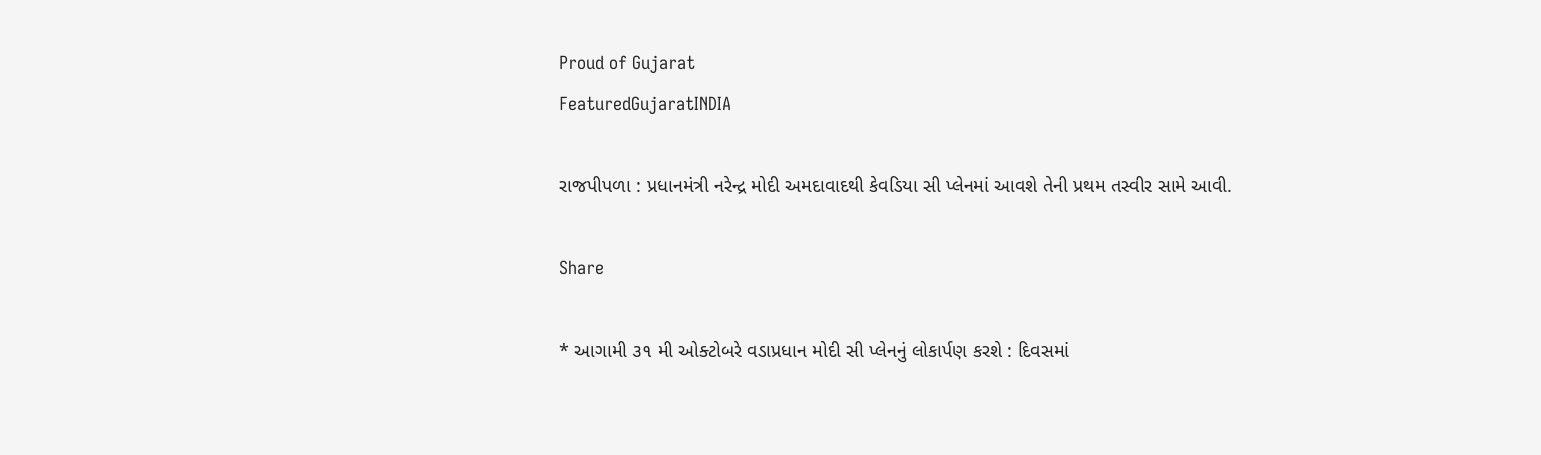Proud of Gujarat
FeaturedGujaratINDIA

રાજપીપળા : પ્રધાનમંત્રી નરેન્દ્ર મોદી અમદાવાદથી કેવડિયા સી પ્લેનમાં આવશે તેની પ્રથમ તસ્વીર સામે આવી.

Share

* આગામી ૩૧ મી ઓક્ટોબરે વડાપ્રધાન મોદી સી પ્લેનનું લોકાર્પણ કરશે : દિવસમાં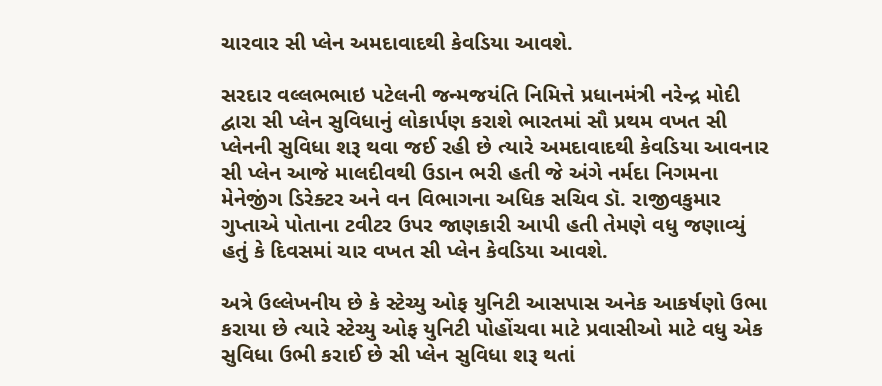ચારવાર સી પ્લેન અમદાવાદથી કેવડિયા આવશે.

સરદાર વલ્લભભાઇ પટેલની જન્મજયંતિ નિમિત્તે પ્રધાનમંત્રી નરેન્દ્ર મોદી દ્વારા સી પ્લેન સુવિધાનું લોકાર્પણ કરાશે ભારતમાં સૌ પ્રથમ વખત સી પ્લેનની સુવિધા શરૂ થવા જઈ રહી છે ત્યારે અમદાવાદથી કેવડિયા આવનાર સી પ્લેન આજે માલદીવથી ઉડાન ભરી હતી જે અંગે નર્મદા નિગમના મેનેજીંગ ડિરેક્ટર અને વન વિભાગના અધિક સચિવ ડૉ. રાજીવકુમાર ગુપ્તાએ પોતાના ટવીટર ઉપર જાણકારી આપી હતી તેમણે વધુ જણાવ્યું હતું કે દિવસમાં ચાર વખત સી પ્લેન કેવડિયા આવશે.

અત્રે ઉલ્લેખનીય છે કે સ્ટેચ્યુ ઓફ યુનિટી આસપાસ અનેક આકર્ષણો ઉભા કરાયા છે ત્યારે સ્ટેચ્યુ ઓફ યુનિટી પોહોંચવા માટે પ્રવાસીઓ માટે વધુ એક સુવિધા ઉભી કરાઈ છે સી પ્લેન સુવિધા શરૂ થતાં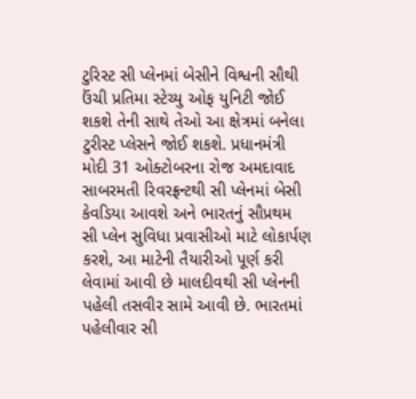ટુરિસ્ટ સી પ્લેનમાં બેસીને વિશ્વની સૌથી ઉંચી પ્રતિમા સ્ટેચ્યુ ઓફ યુનિટી જોઈ શકશે તેની સાથે તેઓ આ ક્ષેત્રમાં બનેલા ટુરીસ્ટ પ્લેસને જોઈ શકશે. પ્રધાનમંત્રી મોદી 31 ઓક્ટોબરના રોજ અમદાવાદ સાબરમતી રિવરફ્રન્ટથી સી પ્લેનમાં બેસી કેવડિયા આવશે અને ભારતનું સૌપ્રથમ સી પ્લેન સુવિધા પ્રવાસીઓ માટે લોકાર્પણ કરશે, આ માટેની તૈયારીઓ પૂર્ણ કરી લેવામાં આવી છે માલદીવથી સી પ્લેનની પહેલી તસવીર સામે આવી છે. ભારતમાં પહેલીવાર સી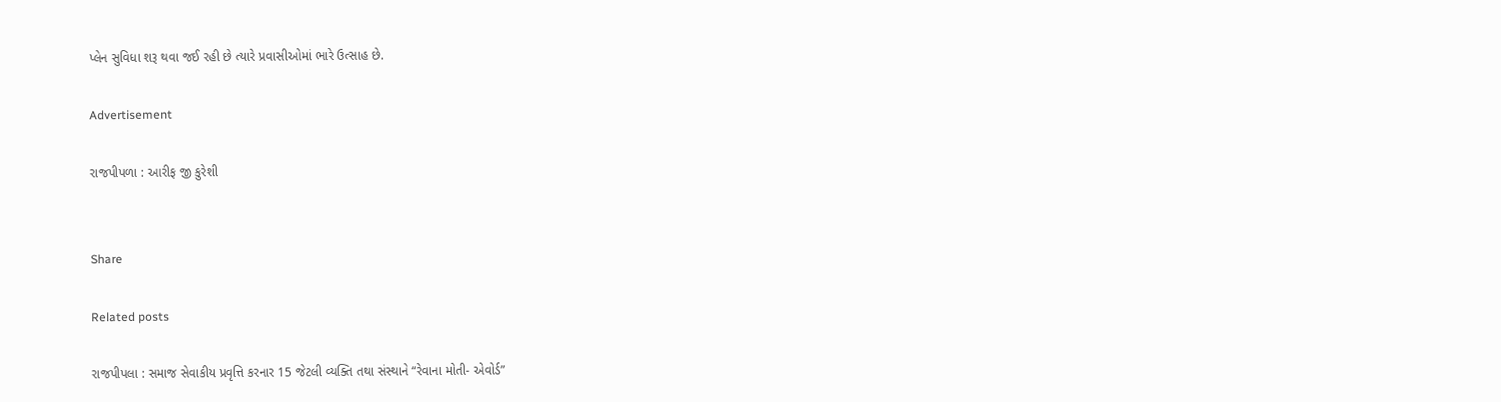પ્લેન સુવિધા શરૂ થવા જઈ રહી છે ત્યારે પ્રવાસીઓમાં ભારે ઉત્સાહ છે.

Advertisement

રાજપીપળા : આરીફ જી કુરેશી


Share

Related posts

રાજપીપલા : સમાજ સેવાકીય પ્રવૃત્તિ કરનાર 15 જેટલી વ્યક્તિ તથા સંસ્થાને “રેવાના મોતી- એવોર્ડ”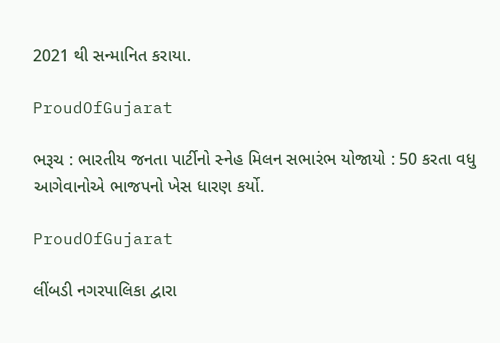2021 થી સન્માનિત કરાયા.

ProudOfGujarat

ભરૂચ : ભારતીય જનતા પાર્ટીનો સ્નેહ મિલન સભારંભ યોજાયો : 50 કરતા વધુ આગેવાનોએ ભાજપનો ખેસ ધારણ કર્યો.

ProudOfGujarat

લીંબડી નગરપાલિકા દ્વારા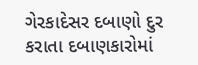ગેરકાદેસર દબાણો દુર કરાતા દબાણકારોમાં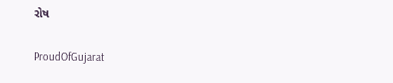રોષ

ProudOfGujarat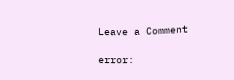Leave a Comment

error: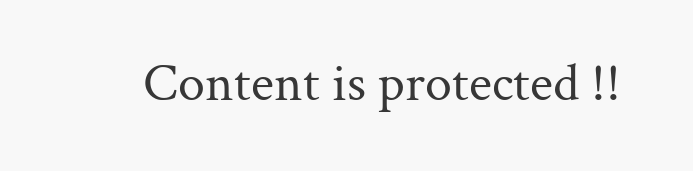Content is protected !!